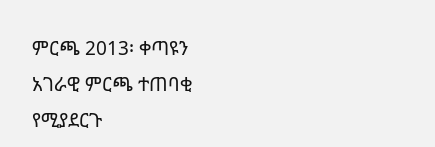ምርጫ 2013፡ ቀጣዩን አገራዊ ምርጫ ተጠባቂ የሚያደርጉ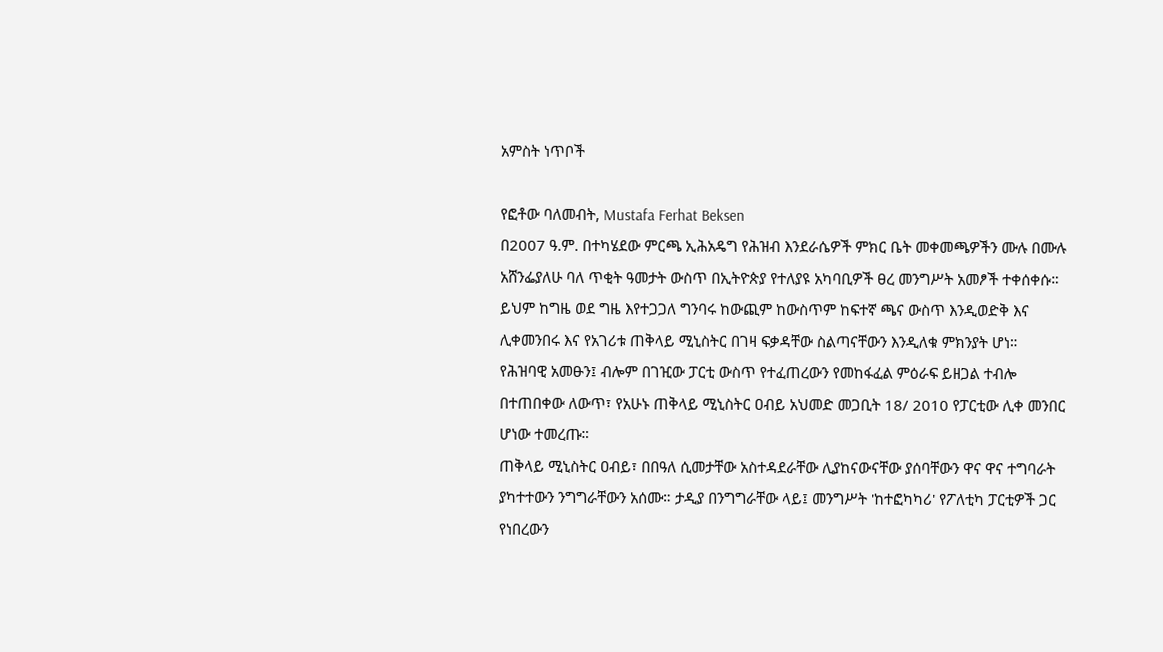አምስት ነጥቦች

የፎቶው ባለመብት, Mustafa Ferhat Beksen
በ2007 ዓ.ም. በተካሄደው ምርጫ ኢሕአዴግ የሕዝብ እንደራሴዎች ምክር ቤት መቀመጫዎችን ሙሉ በሙሉ አሸንፌያለሁ ባለ ጥቂት ዓመታት ውስጥ በኢትዮጵያ የተለያዩ አካባቢዎች ፀረ መንግሥት አመፆች ተቀሰቀሱ።
ይህም ከግዜ ወደ ግዜ እየተጋጋለ ግንባሩ ከውጪም ከውስጥም ከፍተኛ ጫና ውስጥ እንዲወድቅ እና ሊቀመንበሩ እና የአገሪቱ ጠቅላይ ሚኒስትር በገዛ ፍቃዳቸው ስልጣናቸውን እንዲለቁ ምክንያት ሆነ።
የሕዝባዊ አመፁን፤ ብሎም በገዢው ፓርቲ ውስጥ የተፈጠረውን የመከፋፈል ምዕራፍ ይዘጋል ተብሎ በተጠበቀው ለውጥ፣ የአሁኑ ጠቅላይ ሚኒስትር ዐብይ አህመድ መጋቢት 18/ 2010 የፓርቲው ሊቀ መንበር ሆነው ተመረጡ።
ጠቅላይ ሚኒስትር ዐብይ፣ በበዓለ ሲመታቸው አስተዳደራቸው ሊያከናውናቸው ያሰባቸውን ዋና ዋና ተግባራት ያካተተውን ንግግራቸውን አሰሙ። ታዲያ በንግግራቸው ላይ፤ መንግሥት 'ከተፎካካሪ' የፖለቲካ ፓርቲዎች ጋር የነበረውን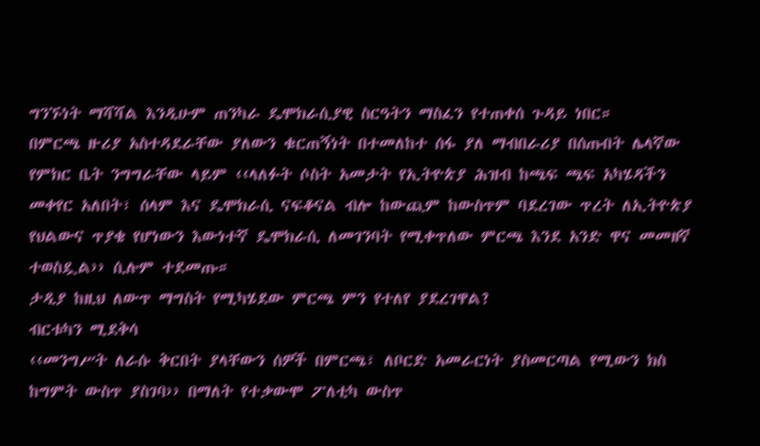ግንኙነት ማሻሻል እንዲሁም ጠንካራ ዴሞክራሲያዊ ስርዓትን ማስፈን የተጠቀሰ ጉዳይ ነበር።
በምርጫ ዙሪያ አስተዳደራቸው ያለውን ቁርጠኝነት በተመለከተ ሰፋ ያለ ማብበራሪያ በሰጡበት ሌላኛው የምክር ቤት ንግግራቸው ላይም ‹‹ላለፉት ሶስት አመታት የኢትዮጵያ ሕዝብ ከጫፍ ጫፍ አካሄዳችን መቀየር አለበት፣ ሰላም እና ዴሞክራሲ ናፍቆናል ብሎ ከውጪም ከውስጥም ባደረገው ጥረት ለኢትዮጵያ የህልውና ጥያቄ የሆነውን እውነተኛ ዴሞክራሲ ለመገንባት የሚቀጥለው ምርጫ እንደ አንድ ዋና መመዘኛ ተወስዷል›› ሲሉም ተደመጡ።
ታዲያ ከዚህ ለውጥ ማግስት የሚካሄደው ምርጫ ምን የተለየ ያደረገዋል?
ብርቱካን ሚደቅሳ
‹‹መንግሥት ለራሱ ቅርበት ያላቸውን ሰዎች በምርጫ፣ ለቦርድ አመራርነት ያስመርጣል የሚውን ክስ ከግምት ውስጥ ያስገባ›› በማለት የተቃውሞ ፖለቲካ ውስጥ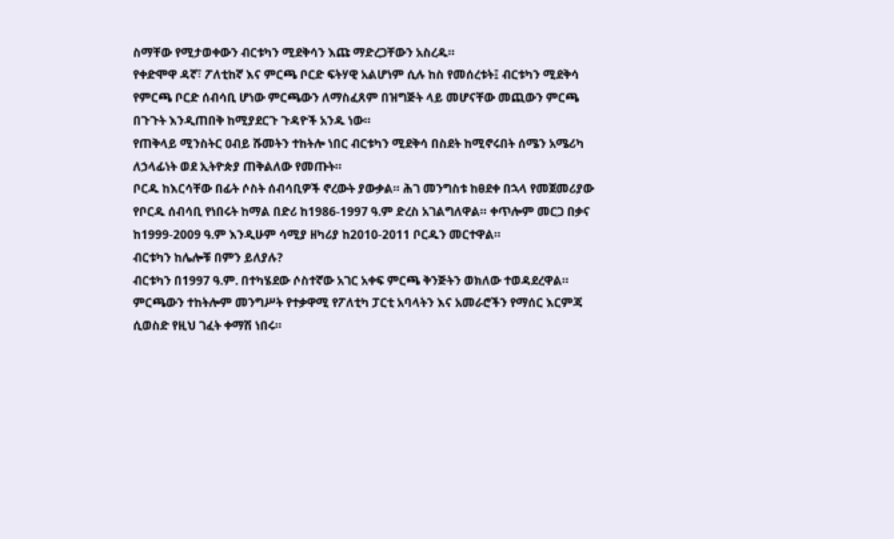ስማቸው የሚታወቀውን ብርቱካን ሚደቅሳን እጩ ማድረጋቸውን አስረዱ።
የቀድሞዋ ዳኛ፣ ፖለቲከኛ እና ምርጫ ቦርድ ፍትሃዊ አልሆነም ሲሉ ከስ የመሰረቱት፤ ብርቱካን ሚደቅሳ የምርጫ ቦርድ ሰብሳቢ ሆነው ምርጫውን ለማስፈጸም በዝግጅት ላይ መሆናቸው መጪውን ምርጫ በጉጉት እንዲጠበቅ ከሚያደርጉ ጉዳዮች አንዱ ነው።
የጠቅላይ ሚንስትር ዐብይ ሹመትን ተከትሎ ነበር ብርቱካን ሚደቅሳ በስደት ከሚኖሩበት ሰሜን አሜሪካ ለኃላፊነት ወደ ኢትዮጵያ ጠቅልለው የመጡት።
ቦርዱ ከእርሳቸው በፊት ሶስት ሰብሳቢዎች ኖረውት ያውቃል። ሕገ መንግስቱ ከፀደቀ በኋላ የመጀመሪያው የቦርዱ ሰብሳቢ የነበሩት ከማል በድሪ ከ1986-1997 ዓ.ም ድረስ አገልግለዋል። ቀጥሎም መርጋ በቃና ከ1999-2009 ዓ.ም እንዲሁም ሳሚያ ዘካሪያ ከ2010-2011 ቦርዱን መርተዋል።
ብርቱካን ከሌሎቹ በምን ይለያሉ?
ብርቱካን በ1997 ዓ.ም. በተካሄደው ሶስተኛው አገር አቀፍ ምርጫ ቅንጅትን ወክለው ተወዳደረዋል። ምርጫውን ተከትሎም መንግሥት የተቃዋሚ የፖለቲካ ፓርቲ አባላትን እና አመራሮችን የማሰር እርምጃ ሲወስድ የዚህ ገፈት ቀማሽ ነበሩ።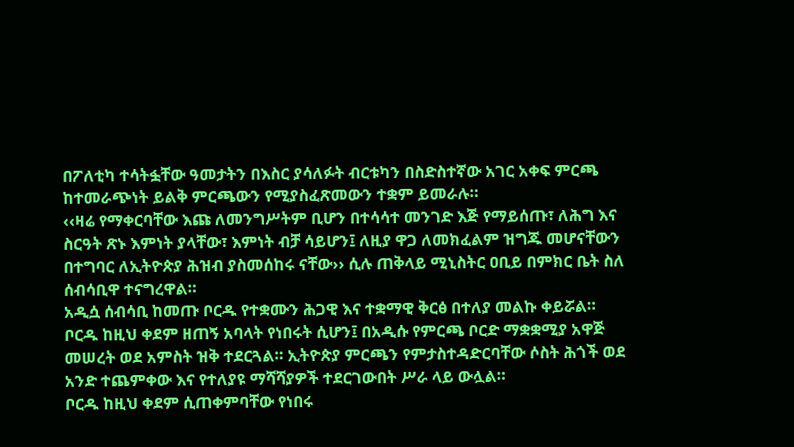በፖለቲካ ተሳትፏቸው ዓመታትን በእስር ያሳለፉት ብርቱካን በስድስተኛው አገር አቀፍ ምርጫ ከተመራጭነት ይልቅ ምርጫውን የሚያስፈጽመውን ተቋም ይመራሉ።
‹‹ዛሬ የማቀርባቸው እጩ ለመንግሥትም ቢሆን በተሳሳተ መንገድ እጅ የማይሰጡ፣ ለሕግ እና ስርዓት ጽኑ እምነት ያላቸው፣ እምነት ብቻ ሳይሆን፤ ለዚያ ዋጋ ለመክፈልም ዝግጁ መሆናቸውን በተግባር ለኢትዮጵያ ሕዝብ ያስመሰከሩ ናቸው›› ሲሉ ጠቅላይ ሚኒስትር ዐቢይ በምክር ቤት ስለ ሰብሳቢዋ ተናግረዋል።
አዲሷ ሰብሳቢ ከመጡ ቦርዱ የተቋሙን ሕጋዊ እና ተቋማዊ ቅርፅ በተለያ መልኩ ቀይሯል።
ቦርዱ ከዚህ ቀደም ዘጠኝ አባላት የነበሩት ሲሆን፤ በአዲሱ የምርጫ ቦርድ ማቋቋሚያ አዋጅ መሠረት ወደ አምስት ዝቅ ተደርጓል። ኢትዮጵያ ምርጫን የምታስተዳድርባቸው ሶስት ሕጎች ወደ አንድ ተጨምቀው እና የተለያዩ ማሻሻያዎች ተደርገውበት ሥራ ላይ ውሏል።
ቦርዱ ከዚህ ቀደም ሲጠቀምባቸው የነበሩ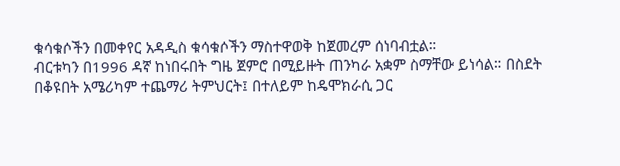ቁሳቁሶችን በመቀየር አዳዲስ ቁሳቁሶችን ማስተዋወቅ ከጀመረም ሰነባብቷል።
ብርቱካን በ1996 ዳኛ ከነበሩበት ግዜ ጀምሮ በሚይዙት ጠንካራ አቋም ስማቸው ይነሳል። በስደት በቆዩበት አሜሪካም ተጨማሪ ትምህርት፤ በተለይም ከዴሞክራሲ ጋር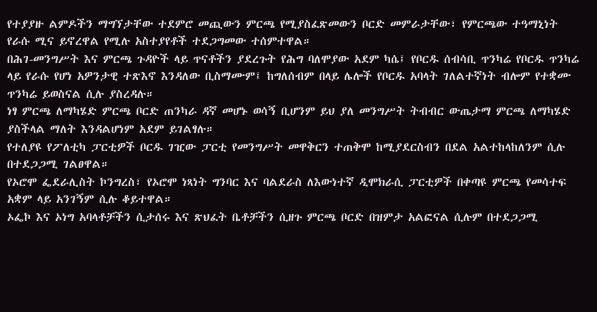የተያያዙ ልምዶችን ማግኘታቸው ተደምሮ መጪውን ምርጫ የሚያስፈጽመውን ቦርድ መምራታቸው፣ የምርጫው ተዓማኒነት የራሱ ሚና ይኖረዋል የሚሉ አስተያየቶች ተደጋግመው ተሰምተዋል።
በሕገ-መንግሥት እና ምርጫ ጉዳዮች ላይ ጥናቶችን ያደረጉት የሕግ ባለሞያው አደም ካሴ፤ የቦርዱ ሰብሳቢ ጥንካሬ የቦርዱ ጥንካሬ ላይ የራሱ የሆነ አዎንታዊ ተጽእኖ እንዳለው ቢስማሙም፤ ከግለሰብም በላይ ሌሎች የቦርዱ አባላት ገለልተኛነት ብሎም የተቋሙ ጥንካሬ ይወስናል ሲሉ ያስረዳሉ።
ነፃ ምርጫ ለማካሄድ ምርጫ ቦርድ ጠንካራ ዳኛ መሆኑ ወሳኝ ቢሆንም ይህ ያለ መንግሥት ትብብር ውጤታማ ምርጫ ለማካሄድ ያስችላል ማለት እንዳልሆነም አደም ይገልፃሉ።
የተለያዩ የፖለቲካ ፓርቲዎች ቦርዱ ገዢው ፓርቲ የመንግሥት መዋቅርን ተጠቅሞ ከሚያደርስብን በደል አልተከላከለንም ሲሉ በተደጋጋሚ ገልፀዋል።
የኦሮሞ ፌደራሊስት ኮንግረስ፣ የኦሮሞ ነጻነት ግንባር እና ባልደራስ ለእውነተኛ ዲሞክራሲ ፓርቲዎች በቀጣዩ ምርጫ የመሳተፍ አቋም ላይ አንገኝም ሲሉ ቆይተዋል።
ኦፌኮ እና ኦነግ አባላቶቻችን ሲታሰሩ እና ጽህፈት ቤቶቻችን ሲዘጉ ምርጫ ቦርድ በዝምታ አልፎናል ሲሉም በተደጋጋሚ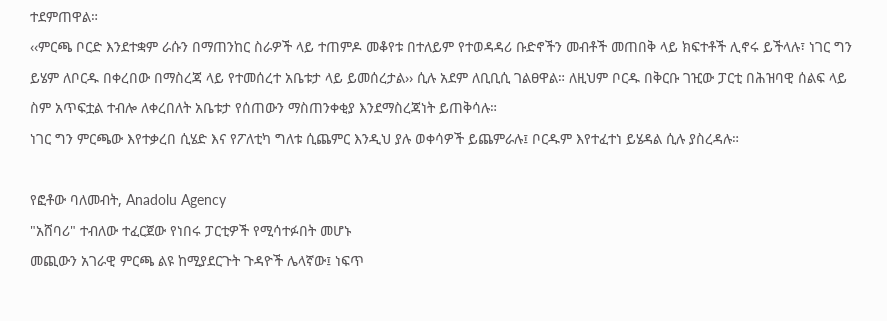ተደምጠዋል።
‹‹ምርጫ ቦርድ እንደተቋም ራሱን በማጠንከር ስራዎች ላይ ተጠምዶ መቆየቱ በተለይም የተወዳዳሪ ቡድኖችን መብቶች መጠበቅ ላይ ክፍተቶች ሊኖሩ ይችላሉ፣ ነገር ግን ይሄም ለቦርዱ በቀረበው በማስረጃ ላይ የተመሰረተ አቤቱታ ላይ ይመሰረታል›› ሲሉ አደም ለቢቢሲ ገልፀዋል። ለዚህም ቦርዱ በቅርቡ ገዢው ፓርቲ በሕዝባዊ ሰልፍ ላይ ስም አጥፍቷል ተብሎ ለቀረበለት አቤቱታ የሰጠውን ማስጠንቀቂያ እንደማስረጃነት ይጠቅሳሉ።
ነገር ግን ምርጫው እየተቃረበ ሲሄድ እና የፖለቲካ ግለቱ ሲጨምር እንዲህ ያሉ ወቀሳዎች ይጨምራሉ፤ ቦርዱም እየተፈተነ ይሄዳል ሲሉ ያስረዳሉ።

የፎቶው ባለመብት, Anadolu Agency
"አሸባሪ" ተብለው ተፈርጀው የነበሩ ፓርቲዎች የሚሳተፉበት መሆኑ
መጪውን አገራዊ ምርጫ ልዩ ከሚያደርጉት ጉዳዮች ሌላኛው፤ ነፍጥ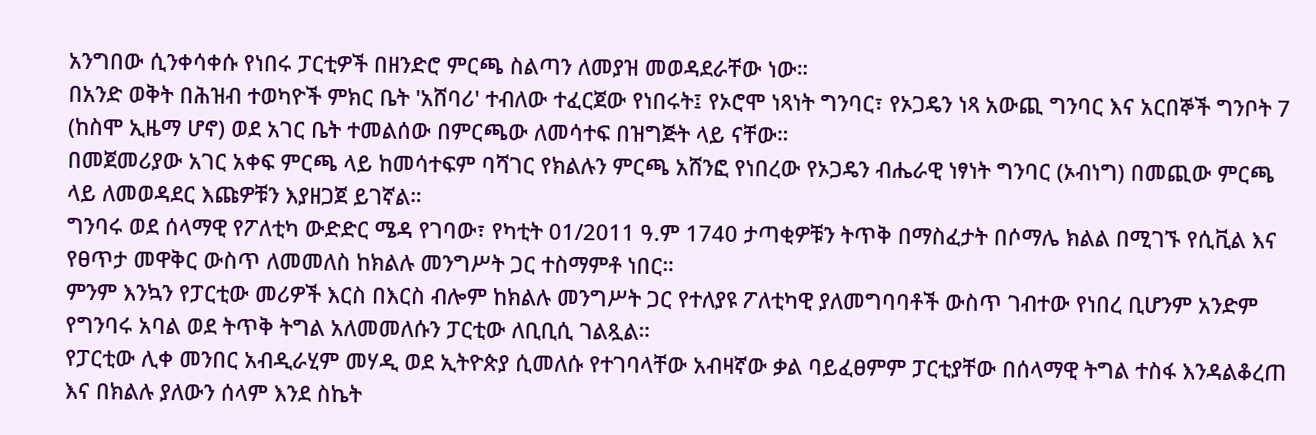አንግበው ሲንቀሳቀሱ የነበሩ ፓርቲዎች በዘንድሮ ምርጫ ስልጣን ለመያዝ መወዳደራቸው ነው።
በአንድ ወቅት በሕዝብ ተወካዮች ምክር ቤት 'አሸባሪ' ተብለው ተፈርጀው የነበሩት፤ የኦሮሞ ነጻነት ግንባር፣ የኦጋዴን ነጻ አውጪ ግንባር እና አርበኞች ግንቦት 7 (ከስሞ ኢዜማ ሆኖ) ወደ አገር ቤት ተመልሰው በምርጫው ለመሳተፍ በዝግጅት ላይ ናቸው።
በመጀመሪያው አገር አቀፍ ምርጫ ላይ ከመሳተፍም ባሻገር የክልሉን ምርጫ አሸንፎ የነበረው የኦጋዴን ብሔራዊ ነፃነት ግንባር (ኦብነግ) በመጪው ምርጫ ላይ ለመወዳደር እጩዎቹን እያዘጋጀ ይገኛል።
ግንባሩ ወደ ሰላማዊ የፖለቲካ ውድድር ሜዳ የገባው፣ የካቲት 01/2011 ዓ.ም 1740 ታጣቂዎቹን ትጥቅ በማስፈታት በሶማሌ ክልል በሚገኙ የሲቪል እና የፀጥታ መዋቅር ውስጥ ለመመለስ ከክልሉ መንግሥት ጋር ተስማምቶ ነበር።
ምንም እንኳን የፓርቲው መሪዎች እርስ በእርስ ብሎም ከክልሉ መንግሥት ጋር የተለያዩ ፖለቲካዊ ያለመግባባቶች ውስጥ ገብተው የነበረ ቢሆንም አንድም የግንባሩ አባል ወደ ትጥቅ ትግል አለመመለሱን ፓርቲው ለቢቢሲ ገልጿል።
የፓርቲው ሊቀ መንበር አብዲራሂም መሃዲ ወደ ኢትዮጵያ ሲመለሱ የተገባላቸው አብዛኛው ቃል ባይፈፀምም ፓርቲያቸው በሰላማዊ ትግል ተስፋ እንዳልቆረጠ እና በክልሉ ያለውን ሰላም እንደ ስኬት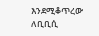እንደሚቆጥረው ለቢቢሲ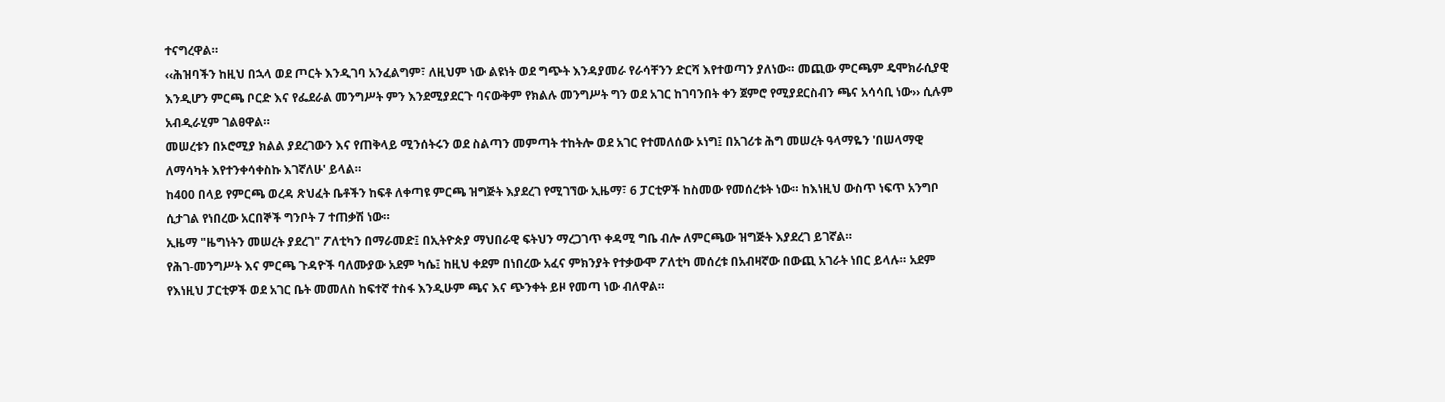ተናግረዋል።
‹‹ሕዝባችን ከዚህ በኋላ ወደ ጦርት እንዲገባ አንፈልግም፣ ለዚህም ነው ልዩነት ወደ ግጭት እንዳያመራ የራሳቸንን ድርሻ እየተወጣን ያለነው። መጪው ምርጫም ዴሞክራሲያዊ እንዲሆን ምርጫ ቦርድ እና የፌደራል መንግሥት ምን እንደሚያደርጉ ባናውቅም የክልሉ መንግሥት ግን ወደ አገር ከገባንበት ቀን ጀምሮ የሚያደርስብን ጫና አሳሳቢ ነው›› ሲሉም አብዲራሂም ገልፀዋል።
መሠረቱን በኦሮሚያ ክልል ያደረገውን እና የጠቅላይ ሚንሰትሩን ወደ ስልጣን መምጣት ተከትሎ ወደ አገር የተመለሰው ኦነግ፤ በአገሪቱ ሕግ መሠረት ዓላማዬን 'በሠላማዊ ለማሳካት እየተንቀሳቀስኩ እገኛለሁ' ይላል።
ከ400 በላይ የምርጫ ወረዳ ጽህፈት ቤቶችን ከፍቶ ለቀጣዩ ምርጫ ዝግጅት እያደረገ የሚገኘው ኢዜማ፣ 6 ፓርቲዎች ከስመው የመሰረቱት ነው። ከእነዚህ ውስጥ ነፍጥ አንግቦ ሲታገል የነበረው አርበኞች ግንቦት 7 ተጠቃሽ ነው።
ኢዜማ "ዜግነትን መሠረት ያደረገ" ፖለቲካን በማራመድ፤ በኢትዮጵያ ማህበራዊ ፍትህን ማረጋገጥ ቀዳሚ ግቤ ብሎ ለምርጫው ዝግጅት እያደረገ ይገኛል።
የሕገ-መንግሥት እና ምርጫ ጉዳዮች ባለሙያው አደም ካሴ፤ ከዚህ ቀደም በነበረው አፈና ምክንያት የተቃውሞ ፖለቲካ መሰረቱ በአብዛኛው በውጪ አገራት ነበር ይላሉ። አደም የእነዚህ ፓርቲዎች ወደ አገር ቤት መመለስ ከፍተኛ ተስፋ እንዲሁም ጫና እና ጭንቀት ይዞ የመጣ ነው ብለዋል።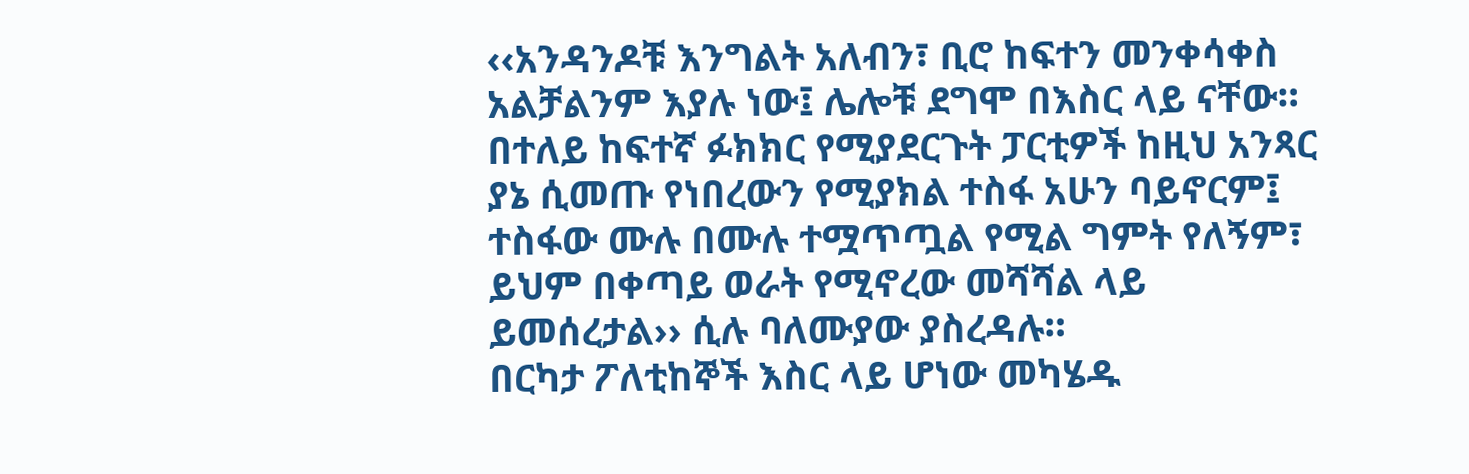‹‹አንዳንዶቹ እንግልት አለብን፣ ቢሮ ከፍተን መንቀሳቀስ አልቻልንም እያሉ ነው፤ ሌሎቹ ደግሞ በእስር ላይ ናቸው። በተለይ ከፍተኛ ፉክክር የሚያደርጉት ፓርቲዎች ከዚህ አንጻር ያኔ ሲመጡ የነበረውን የሚያክል ተስፋ አሁን ባይኖርም፤ ተስፋው ሙሉ በሙሉ ተሟጥጧል የሚል ግምት የለኝም፣ ይህም በቀጣይ ወራት የሚኖረው መሻሻል ላይ ይመሰረታል›› ሲሉ ባለሙያው ያስረዳሉ።
በርካታ ፖለቲከኞች እስር ላይ ሆነው መካሄዱ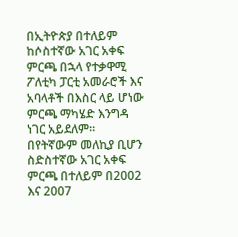በኢትዮጵያ በተለይም ከሶስተኛው አገር አቀፍ ምርጫ በኋላ የተቃዋሚ ፖለቲካ ፓርቲ አመራሮች እና አባላቶች በእስር ላይ ሆነው ምርጫ ማካሄድ እንግዳ ነገር አይደለም።
በየትኛውም መለኪያ ቢሆን ስድስተኛው አገር አቀፍ ምርጫ በተለይም በ2002 እና 2007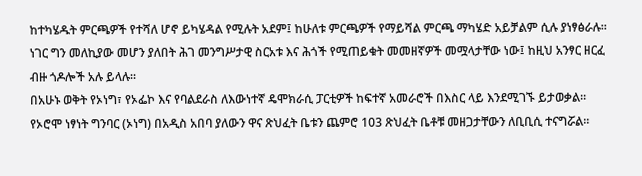ከተካሄዱት ምርጫዎች የተሻለ ሆኖ ይካሄዳል የሚሉት አደም፤ ከሁለቱ ምርጫዎች የማይሻል ምርጫ ማካሄድ አይቻልም ሲሉ ያነፃፅራሉ። ነገር ግን መለኪያው መሆን ያለበት ሕገ መንግሥታዊ ስርአቱ እና ሕጎች የሚጠይቁት መመዘኛዎች መሟላታቸው ነው፤ ከዚህ አንፃር ዘርፈ ብዙ ጎዶሎች አሉ ይላሉ።
በአሁኑ ወቅት የኦነግ፣ የኦፌኮ እና የባልደራስ ለእውነተኛ ዴሞክራሲ ፓርቲዎች ከፍተኛ አመራሮች በእስር ላይ እንደሚገኙ ይታወቃል።
የኦሮሞ ነፃነት ግንባር (ኦነግ) በአዲስ አበባ ያለውን ዋና ጽህፈት ቤቱን ጨምሮ 103 ጽህፈት ቤቶቹ መዘጋታቸውን ለቢቢሲ ተናግሯል።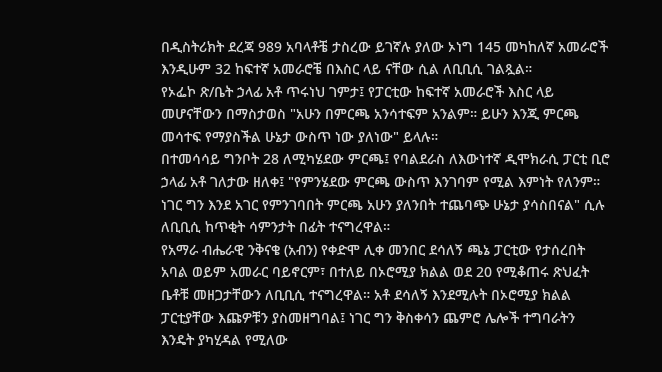በዲስትሪክት ደረጃ 989 አባላቶቼ ታስረው ይገኛሉ ያለው ኦነግ 145 መካከለኛ አመራሮች እንዲሁም 32 ከፍተኛ አመራሮቼ በእስር ላይ ናቸው ሲል ለቢቢሲ ገልጿል።
የኦፌኮ ጽ/ቤት ኃላፊ አቶ ጥሩነህ ገምታ፤ የፓርቲው ከፍተኛ አመራሮች እስር ላይ መሆናቸውን በማስታወስ "አሁን በምርጫ አንሳተፍም አንልም። ይሁን እንጂ ምርጫ መሳተፍ የማያስችል ሁኔታ ውስጥ ነው ያለነው" ይላሉ።
በተመሳሳይ ግንቦት 28 ለሚካሄደው ምርጫ፤ የባልደራስ ለእውነተኛ ዲሞክራሲ ፓርቲ ቢሮ ኃላፊ አቶ ገለታው ዘለቀ፤ "የምንሄደው ምርጫ ውስጥ እንገባም የሚል እምነት የለንም። ነገር ግን እንደ አገር የምንገባበት ምርጫ አሁን ያለንበት ተጨባጭ ሁኔታ ያሳስበናል" ሲሉ ለቢቢሲ ከጥቂት ሳምንታት በፊት ተናግረዋል።
የአማራ ብሔራዊ ንቅናቄ (አብን) የቀድሞ ሊቀ መንበር ደሳለኝ ጫኔ ፓርቲው የታሰረበት አባል ወይም አመራር ባይኖርም፣ በተለይ በኦሮሚያ ክልል ወደ 20 የሚቆጠሩ ጽህፈት ቤቶቹ መዘጋታቸውን ለቢቢሲ ተናግረዋል። አቶ ደሳለኝ እንደሚሉት በኦሮሚያ ክልል ፓርቲያቸው እጩዎቹን ያስመዘግባል፤ ነገር ግን ቅስቀሳን ጨምሮ ሌሎች ተግባራትን እንዴት ያካሂዳል የሚለው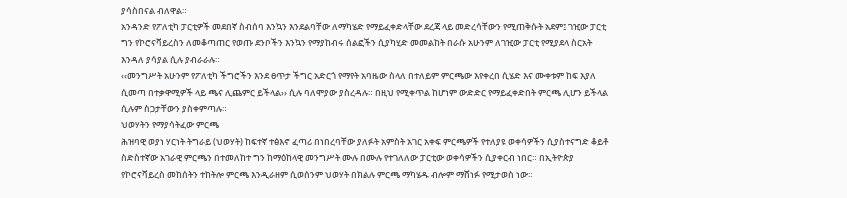ያሳስበናል ብለዋል።
አንዳንድ የፖለቲካ ፓርቲዎች መደበኛ ስብሰባ እንኳን እንደልባቸው ለማካሄድ የማይፈቀድላቸው ደረጃ ላይ መድረሳቸውን የሚጠቅሱት አደም፤ ገዢው ፓርቲ ግን የኮሮናቫይረስን ለመቆጣጠር የወጡ ደንቦችን እንኳን የማያከብሩ ሰልፎችን ሲያካሂድ መመልከት በራሱ አሁንም ለገዢው ፓርቲ የሚያደላ ስርአት እንዳለ ያሳያል ሲሉ ያብራራሉ።
‹‹መንግሥት አሁንም የፖለቲካ ችግሮችን እንደ ፀጥታ ችግር አድርጎ የማየት አባዜው ስላለ በተለይም ምርጫው እየቀረበ ሲሄድ እና ሙቀቱም ከፍ እያለ ሲመጣ በተቃዋሚዎች ላይ ጫና ሊጨምር ይችላል›› ሲሉ ባለሞያው ያስረዳሉ። በዚህ የሚቀጥል ከሆነም ውድድር የማይፈቀድበት ምርጫ ሊሆን ይችላል ሲሉም ስጋታቸውን ያስቀምጣሉ።
ህወሃትን የማያሳትፈው ምርጫ
ሕዝባዊ ወያነ ሃርነት ትግራይ (ህወሃት) ከፍተኛ ተፅእኖ ፈጣሪ በነበረባቸው ያለፉት አምስት አገር አቀፍ ምርጫዎች የተለያዩ ወቀሳዎችን ሲያስተናግድ ቆይቶ ስድስተኛው አገራዊ ምርጫን በተመለከተ ግን ከማዕከላዊ መንግሥት ሙሉ በሙሉ የተገለለው ፓርቲው ወቀሳዎችን ሲያቀርብ ነበር። በኢትዮጵያ የኮሮናቫይረስ መከሰትን ተከትሎ ምርጫ እንዲራዘም ሲወሰንም ህወሃት በክልሉ ምርጫ ማካሄዱ ብሎም ማሸነፉ የሚታወስ ነው።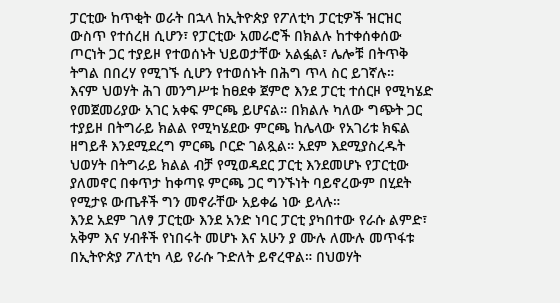ፓርቲው ከጥቂት ወራት በኋላ ከኢትዮጵያ የፖለቲካ ፓርቲዎች ዝርዝር ውስጥ የተሰረዘ ሲሆን፣ የፓርቲው አመራሮች በክልሉ ከተቀሰቀሰው ጦርነት ጋር ተያይዞ የተወሰኑት ህይወታቸው አልፏል፣ ሌሎቹ በትጥቅ ትግል በበረሃ የሚገኙ ሲሆን የተወሰኑት በሕግ ጥላ ስር ይገኛሉ።
እናም ህወሃት ሕገ መንግሥቱ ከፀደቀ ጀምሮ እንደ ፓርቲ ተሰርዞ የሚካሄድ የመጀመሪያው አገር አቀፍ ምርጫ ይሆናል። በክልሉ ካለው ግጭት ጋር ተያይዞ በትግራይ ክልል የሚካሄደው ምርጫ ከሌላው የአገሪቱ ክፍል ዘግይቶ እንደሚደረግ ምርጫ ቦርድ ገልጿል። አደም እደሚያስረዱት ህወሃት በትግራይ ክልል ብቻ የሚወዳደር ፓርቲ እንደመሆኑ የፓርቲው ያለመኖር በቀጥታ ከቀጣዩ ምርጫ ጋር ግንኙነት ባይኖረውም በሂደት የሚታዩ ውጤቶች ግን መኖራቸው አይቀሬ ነው ይላሉ።
እንደ አደም ገለፃ ፓርቲው እንደ አንድ ነባር ፓርቲ ያካበተው የራሱ ልምድ፣ አቅም እና ሃብቶች የነበሩት መሆኑ እና አሁን ያ ሙሉ ለሙሉ መጥፋቱ በኢትዮጵያ ፖለቲካ ላይ የራሱ ጉድለት ይኖረዋል። በህወሃት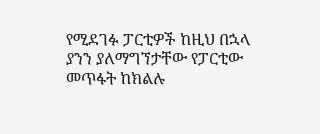የሚደገፉ ፓርቲዎች ከዚህ በኋላ ያንን ያለማግኘታቸው የፓርቲው መጥፋት ከክልሉ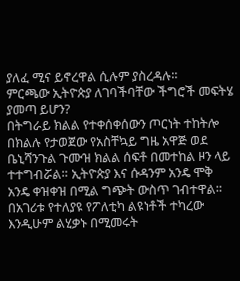ያለፈ ሚና ይኖረዋል ሲሉም ያስረዳሉ።
ምርጫው ኢትዮጵያ ለገባችባቸው ችግሮች መፍትሄ ያመጣ ይሆን?
በትግራይ ክልል የተቀሰቀሰውን ጦርነት ተከትሎ በክልሉ የታወጀው የአስቸኳይ ግዜ አዋጅ ወደ ቤኒሻንጉል ጉሙዝ ክልል ሰፍቶ በመተከል ዞን ላይ ተተግብሯል። ኢትዮጵያ እና ሱዳንም አንዴ ሞቅ አንዴ ቀዝቀዝ በሚል ግጭት ውስጥ ገብተዋል። በአገሪቱ የተለያዩ የፖለቲካ ልዩነቶች ተካረው እንዲሁም ልሂቃኑ በሚመሩት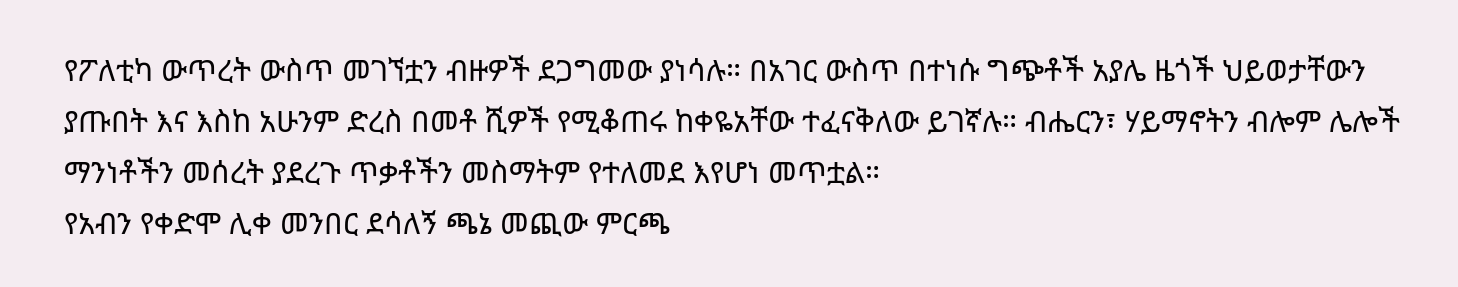የፖለቲካ ውጥረት ውስጥ መገኘቷን ብዙዎች ደጋግመው ያነሳሉ። በአገር ውስጥ በተነሱ ግጭቶች አያሌ ዜጎች ህይወታቸውን ያጡበት እና እስከ አሁንም ድረስ በመቶ ሺዎች የሚቆጠሩ ከቀዬአቸው ተፈናቅለው ይገኛሉ። ብሔርን፣ ሃይማኖትን ብሎም ሌሎች ማንነቶችን መሰረት ያደረጉ ጥቃቶችን መስማትም የተለመደ እየሆነ መጥቷል።
የአብን የቀድሞ ሊቀ መንበር ደሳለኝ ጫኔ መጪው ምርጫ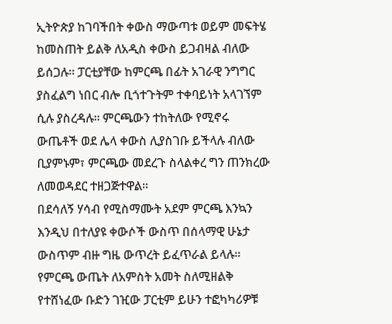ኢትዮጵያ ከገባችበት ቀውስ ማውጣቱ ወይም መፍትሄ ከመስጠት ይልቅ ለአዲስ ቀውስ ይጋብዛል ብለው ይሰጋሉ። ፓርቲያቸው ከምርጫ በፊት አገራዊ ንግግር ያስፈልግ ነበር ብሎ ቢጎተጉትም ተቀባይነት አላገኘም ሲሉ ያስረዳሉ። ምርጫውን ተከትለው የሚኖሩ ውጤቶች ወደ ሌላ ቀውስ ሊያስገቡ ይችላሉ ብለው ቢያምኑም፣ ምርጫው መደረጉ ስላልቀረ ግን ጠንክረው ለመወዳደር ተዘጋጅተዋል።
በደሳለኝ ሃሳብ የሚስማሙት አደም ምርጫ እንኳን እንዲህ በተለያዩ ቀውሶች ውስጥ በሰላማዊ ሁኔታ ውስጥም ብዙ ግዜ ውጥረት ይፈጥራል ይላሉ። የምርጫ ውጤት ለአምስት አመት ስለሚዘልቅ የተሸነፈው ቡድን ገዢው ፓርቲም ይሁን ተፎካካሪዎቹ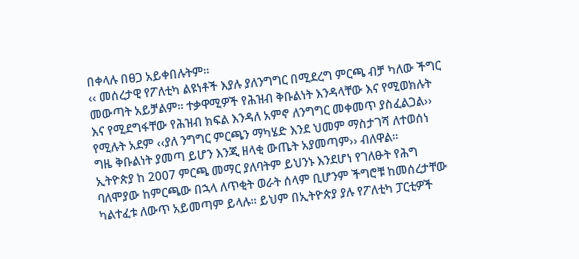በቀላሉ በፀጋ አይቀበሉትም።
‹‹ መሰረታዊ የፖለቲካ ልዩነቶች እያሉ ያለንግግር በሚደረግ ምርጫ ብቻ ካለው ችግር መውጣት አይቻልም። ተቃዋሚዎች የሕዝብ ቅቡልነት እንዳላቸው እና የሚወክሉት እና የሚደግፋቸው የሕዝብ ክፍል እንዳለ አምኖ ለንግግር መቀመጥ ያስፈልጋል›› የሚሉት አደም ‹‹ያለ ንግግር ምርጫን ማካሄድ እንደ ህመም ማስታገሻ ለተወሰነ ግዜ ቅቡልነት ያመጣ ይሆን እንጂ ዘላቂ ውጤት አያመጣም›› ብለዋል።
ኢትዮጵያ ከ 2007 ምርጫ መማር ያለባትም ይህንኑ እንደሆነ የገለፁት የሕግ ባለሞያው ከምርጫው በኋላ ለጥቂት ወራት ሰላም ቢሆንም ችግሮቹ ከመሰረታቸው ካልተፈቱ ለውጥ አይመጣም ይላሉ። ይህም በኢትዮጵያ ያሉ የፖለቲካ ፓርቲዎች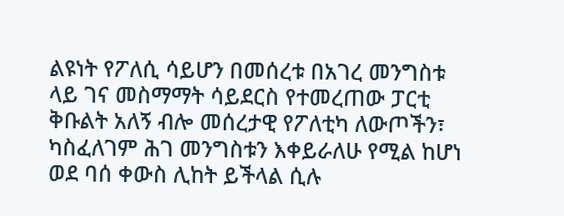ልዩነት የፖለሲ ሳይሆን በመሰረቱ በአገረ መንግስቱ ላይ ገና መስማማት ሳይደርስ የተመረጠው ፓርቲ ቅቡልት አለኝ ብሎ መሰረታዊ የፖለቲካ ለውጦችን፣ ካስፈለገም ሕገ መንግስቱን እቀይራለሁ የሚል ከሆነ ወደ ባሰ ቀውስ ሊከት ይችላል ሲሉ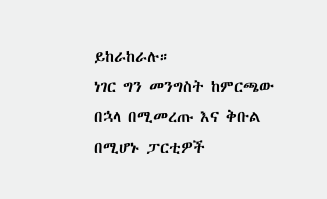ይከራከራሉ።
ነገር ግን መንግስት ከምርጫው በኋላ በሚመረጡ እና ቅቡል በሚሆኑ ፓርቲዎች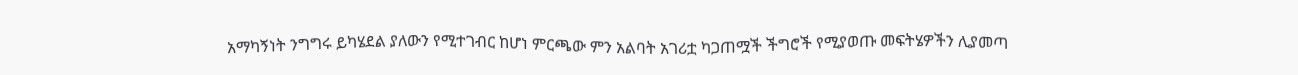አማካኝነት ንግግሩ ይካሄደል ያለውን የሚተገብር ከሆነ ምርጫው ምን አልባት አገሪቷ ካጋጠሟች ችግሮች የሚያወጡ መፍትሄዎችን ሊያመጣ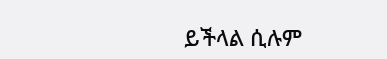ይችላል ሲሉም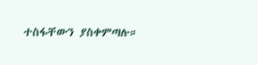ተስፋቸውን ያስቀምጣሉ።